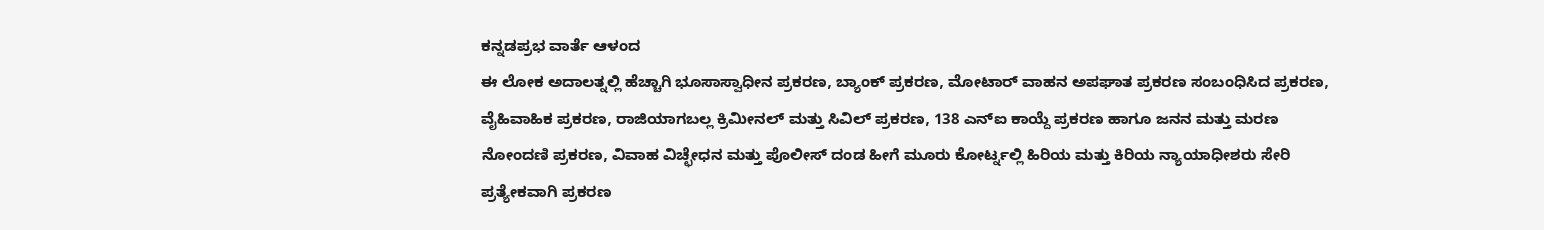ಕನ್ನಡಪ್ರಭ ವಾರ್ತೆ ಆಳಂದ
ಈ ಲೋಕ ಅದಾಲತ್ನಲ್ಲಿ ಹೆಚ್ಚಾಗಿ ಭೂಸಾಸ್ವಾಧೀನ ಪ್ರಕರಣ, ಬ್ಯಾಂಕ್ ಪ್ರಕರಣ, ಮೋಟಾರ್ ವಾಹನ ಅಪಘಾತ ಪ್ರಕರಣ ಸಂಬಂಧಿಸಿದ ಪ್ರಕರಣ, ವೈಹಿವಾಹಿಕ ಪ್ರಕರಣ, ರಾಜಿಯಾಗಬಲ್ಲ ಕ್ರಿಮೀನಲ್ ಮತ್ತು ಸಿವಿಲ್ ಪ್ರಕರಣ, 138 ಎನ್ಐ ಕಾಯ್ದೆ ಪ್ರಕರಣ ಹಾಗೂ ಜನನ ಮತ್ತು ಮರಣ ನೋಂದಣಿ ಪ್ರಕರಣ, ವಿವಾಹ ವಿಚ್ಛೇಧನ ಮತ್ತು ಪೊಲೀಸ್ ದಂಡ ಹೀಗೆ ಮೂರು ಕೋರ್ಟ್ನಲ್ಲಿ ಹಿರಿಯ ಮತ್ತು ಕಿರಿಯ ನ್ಯಾಯಾಧೀಶರು ಸೇರಿ ಪ್ರತ್ಯೇಕವಾಗಿ ಪ್ರಕರಣ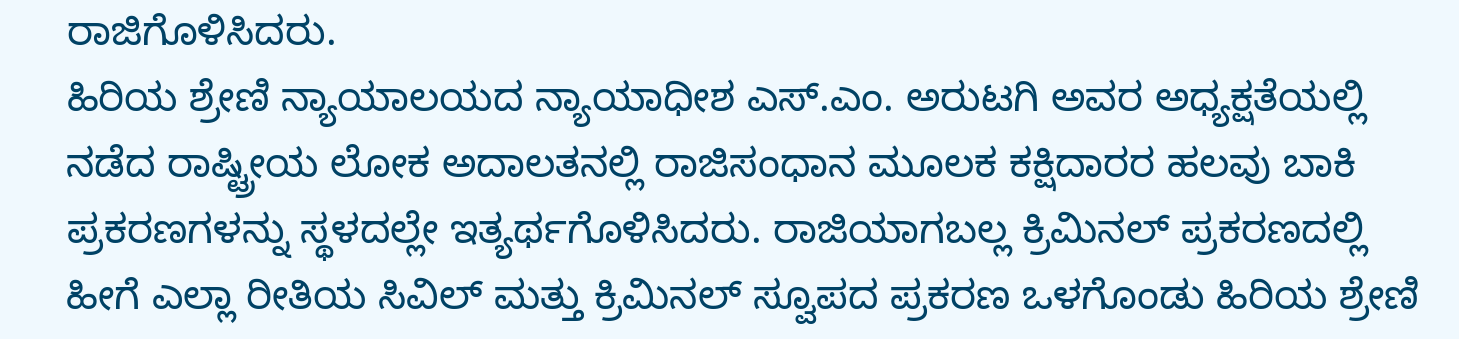ರಾಜಿಗೊಳಿಸಿದರು.
ಹಿರಿಯ ಶ್ರೇಣಿ ನ್ಯಾಯಾಲಯದ ನ್ಯಾಯಾಧೀಶ ಎಸ್.ಎಂ. ಅರುಟಗಿ ಅವರ ಅಧ್ಯಕ್ಷತೆಯಲ್ಲಿ ನಡೆದ ರಾಷ್ಟ್ರೀಯ ಲೋಕ ಅದಾಲತನಲ್ಲಿ ರಾಜಿಸಂಧಾನ ಮೂಲಕ ಕಕ್ಷಿದಾರರ ಹಲವು ಬಾಕಿ ಪ್ರಕರಣಗಳನ್ನು ಸ್ಥಳದಲ್ಲೇ ಇತ್ಯರ್ಥಗೊಳಿಸಿದರು. ರಾಜಿಯಾಗಬಲ್ಲ ಕ್ರಿಮಿನಲ್ ಪ್ರಕರಣದಲ್ಲಿ ಹೀಗೆ ಎಲ್ಲಾ ರೀತಿಯ ಸಿವಿಲ್ ಮತ್ತು ಕ್ರಿಮಿನಲ್ ಸ್ವೂಪದ ಪ್ರಕರಣ ಒಳಗೊಂಡು ಹಿರಿಯ ಶ್ರೇಣಿ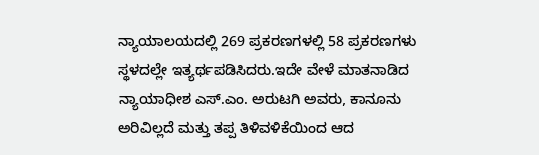ನ್ಯಾಯಾಲಯದಲ್ಲಿ 269 ಪ್ರಕರಣಗಳಲ್ಲಿ 58 ಪ್ರಕರಣಗಳು ಸ್ಥಳದಲ್ಲೇ ಇತ್ಯರ್ಥಪಡಿಸಿದರು.ಇದೇ ವೇಳೆ ಮಾತನಾಡಿದ ನ್ಯಾಯಾಧೀಶ ಎಸ್.ಎಂ. ಅರುಟಗಿ ಅವರು, ಕಾನೂನು ಅರಿವಿಲ್ಲದೆ ಮತ್ತು ತಪ್ಪ ತಿಳಿವಳಿಕೆಯಿಂದ ಆದ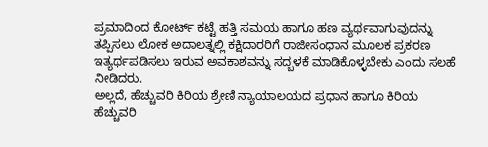ಪ್ರಮಾದಿಂದ ಕೋರ್ಟ್ ಕಟ್ಟೆ ಹತ್ತಿ ಸಮಯ ಹಾಗೂ ಹಣ ವ್ಯರ್ಥವಾಗುವುದನ್ನು ತಪ್ಪಿಸಲು ಲೋಕ ಅದಾಲತ್ನಲ್ಲಿ ಕಕ್ಷಿದಾರರಿಗೆ ರಾಜೀಸಂಧಾನ ಮೂಲಕ ಪ್ರಕರಣ ಇತ್ಯರ್ಥಪಡಿಸಲು ಇರುವ ಅವಕಾಶವನ್ನು ಸದ್ಬಳಕೆ ಮಾಡಿಕೊಳ್ಳಬೇಕು ಎಂದು ಸಲಹೆ ನೀಡಿದರು.
ಅಲ್ಲದೆ, ಹೆಚ್ಚುವರಿ ಕಿರಿಯ ಶ್ರೇಣಿ ನ್ಯಾಯಾಲಯದ ಪ್ರಧಾನ ಹಾಗೂ ಕಿರಿಯ ಹೆಚ್ಚುವರಿ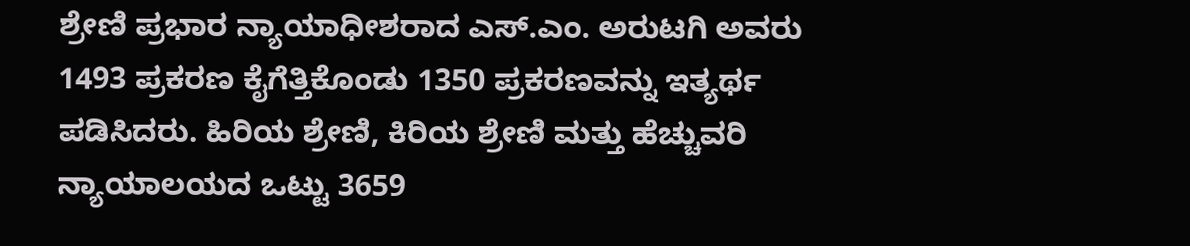ಶ್ರೇಣಿ ಪ್ರಭಾರ ನ್ಯಾಯಾಧೀಶರಾದ ಎಸ್.ಎಂ. ಅರುಟಗಿ ಅವರು 1493 ಪ್ರಕರಣ ಕೈಗೆತ್ತಿಕೊಂಡು 1350 ಪ್ರಕರಣವನ್ನು ಇತ್ಯರ್ಥ ಪಡಿಸಿದರು. ಹಿರಿಯ ಶ್ರೇಣಿ, ಕಿರಿಯ ಶ್ರೇಣಿ ಮತ್ತು ಹೆಚ್ಚುವರಿ ನ್ಯಾಯಾಲಯದ ಒಟ್ಟು 3659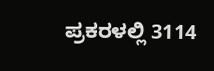ಪ್ರಕರಳಲ್ಲಿ 3114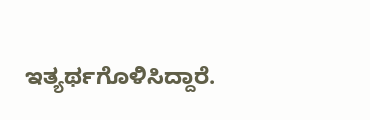ಇತ್ಯರ್ಥಗೊಳಿಸಿದ್ದಾರೆ.